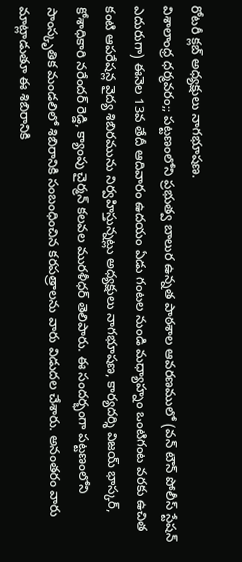రోటరీ క్లబ్ అధ్యక్షులు నాగభూషణ.
విశాలాంధ్ర ధర్మవరం;; పట్టణంలోని ప్రభుత్వ బాలుర ఉన్నత పాఠశాల ఆవరణములో (వన్ టౌన్ పోలీస్ స్టేషన్ ఎదురుగా) ఈనెల 13వ తేదీ ఆదివారం ఉదయం ఏడు గంటల నుండి మధ్యాహ్నం ఒంటిగంట వరకు ఉచిత కంటి ఆపరేషన్ల వైద్య శిబిరమును నిర్వహిస్తున్నట్లు అధ్యక్షులు నాగభూషణ, కార్యదర్శి విజయ్ భాస్కర్, కోశాధికారి నరేందర్ రెడ్డి, క్యాంపు చైర్మన్ కలవల మురళీధర్ తెలిపారు. ఈ సందర్భంగా పట్టణంలోని సాంస్కృతిక మండలిలో శిబిరానికి సంబంధించిన కరపత్రాలను వారు విడుదల చేశారు. అనంతరం వారు మాట్లాడుతూ ఈ శిబిరానికి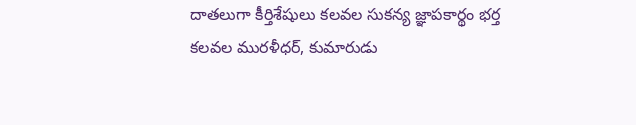దాతలుగా కీర్తిశేషులు కలవల సుకన్య జ్ఞాపకార్థం భర్త కలవల మురళీధర్, కుమారుడు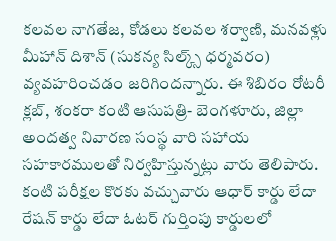కలవల నాగతేజ, కోడలు కలవల శర్వాణి, మనవళ్లు మీహాన్ దిశాన్ (సుకన్య సిల్క్స్ ధర్మవరం) వ్యవహరించడం జరిగిందన్నారు. ఈ శిబిరం రోటరీ క్లబ్, శంకరా కంటి ఆసుపత్రి- బెంగళూరు, జిల్లా అందత్వ నివారణ సంస్థ వారి సహాయ సహకారములతో నిర్వహిస్తున్నట్లు వారు తెలిపారు. కంటి పరీక్షల కొరకు వచ్చువారు ఆధార్ కార్డు లేదా రేషన్ కార్డు లేదా ఓటర్ గుర్తింపు కార్డులలో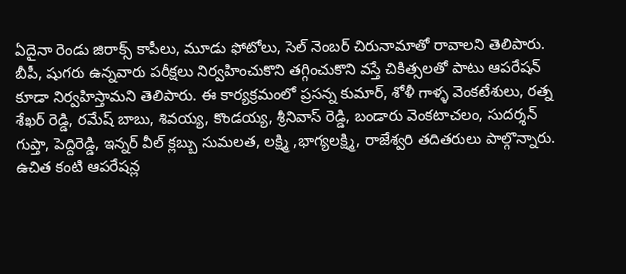ఏదైనా రెండు జిరాక్స్ కాపీలు, మూడు ఫోటోలు, సెల్ నెంబర్ చిరునామాతో రావాలని తెలిపారు. బీపీ, షుగరు ఉన్నవారు పరీక్షలు నిర్వహించుకొని తగ్గించుకొని వస్తే చికిత్సలతో పాటు ఆపరేషన్ కూడా నిర్వహిస్తామని తెలిపారు. ఈ కార్యక్రమంలో ప్రసన్న కుమార్, శోళీ గాళ్ళ వెంకటేశులు, రత్న శేఖర్ రెడ్డి, రమేష్ బాబు, శివయ్య, కొండయ్య, శ్రీనివాస్ రెడ్డి, బండారు వెంకటాచలం, సుదర్శన్ గుప్తా, పెద్దిరెడ్డి, ఇన్నర్ వీల్ క్లబ్బు సుమలత, లక్ష్మి ,భాగ్యలక్ష్మి, రాజేశ్వరి తదితరులు పాల్గొన్నారు.
ఉచిత కంటి ఆపరేషన్ల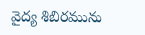వైద్య శిబిరమును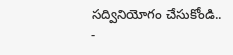సద్వినియోగం చేసుకోండి..
-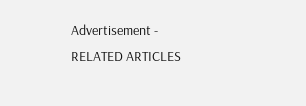Advertisement -
RELATED ARTICLES